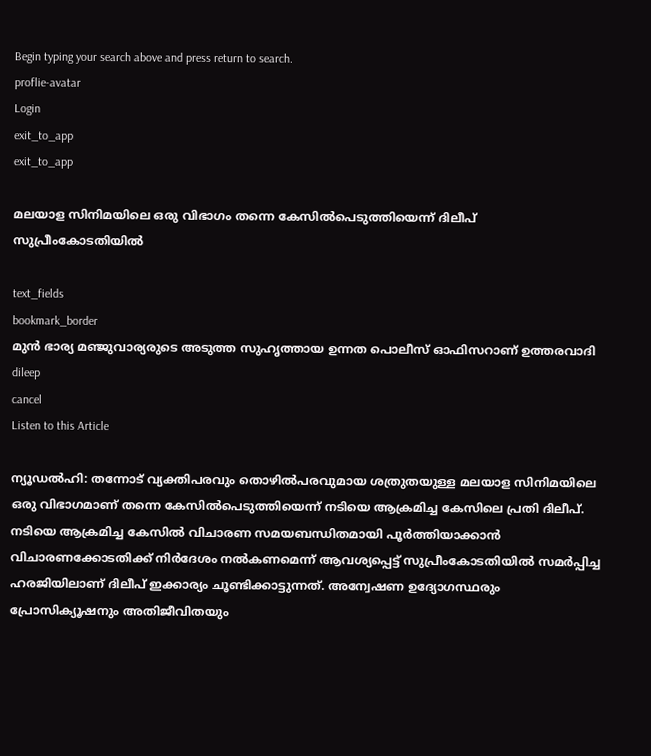Begin typing your search above and press return to search.
proflie-avatar
Login
exit_to_app
exit_to_app

മലയാള സിനിമയിലെ ഒരു വിഭാഗം തന്നെ കേസിൽപെടുത്തിയെന്ന് ദിലീപ് സുപ്രീംകോടതിയിൽ

text_fields
bookmark_border
മുൻ ഭാര്യ മഞ്ജുവാര്യരുടെ അടുത്ത സുഹൃത്തായ ഉന്നത പൊലീസ് ഓഫിസറാണ് ഉത്തരവാദി
dileep
cancel
Listen to this Article

ന്യൂഡൽഹി: തന്നോട് വ്യക്തിപരവും തൊഴിൽപരവുമായ ശത്രുതയുള്ള മലയാള സിനിമയിലെ ഒരു വിഭാഗമാണ് തന്നെ കേസിൽപെടുത്തിയെന്ന് നടിയെ ആക്രമിച്ച കേസിലെ പ്രതി ദിലീപ്. നടിയെ ആക്രമിച്ച കേസിൽ വിചാരണ സമയബന്ധിതമായി പൂർത്തിയാക്കാൻ വിചാരണക്കോടതിക്ക് നിർദേശം നൽകണമെന്ന് ആവശ്യപ്പെട്ട് സുപ്രീംകോടതിയിൽ സമർപ്പിച്ച ഹരജിയിലാണ് ദിലീപ് ഇക്കാര്യം ചൂണ്ടിക്കാട്ടുന്നത്. അന്വേഷണ ഉദ്യോഗസ്ഥരും പ്രോസിക്യൂഷനും അതിജീവിതയും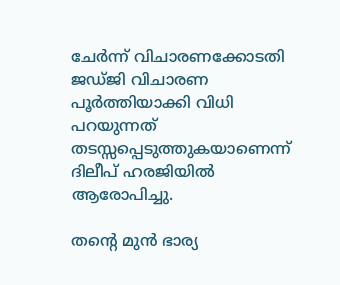ചേർന്ന് വിചാരണക്കോടതി ജഡ്ജി വിചാരണ പൂർത്തിയാക്കി വിധി പറയുന്നത് തടസ്സപ്പെടുത്തുകയാണെന്ന് ദിലീപ് ഹരജിയിൽ ആരോപിച്ചു.

തന്‍റെ മുൻ ഭാര്യ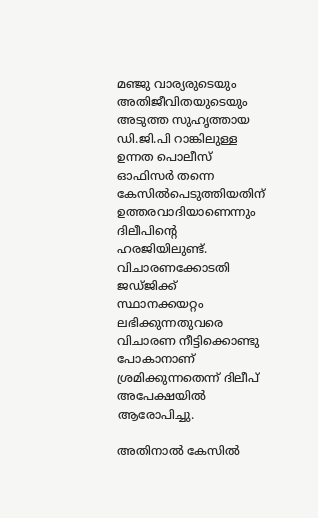മഞ്ജു വാര്യരുടെയും അതിജീവിതയുടെയും അടുത്ത സുഹൃത്തായ ഡി.ജി.പി റാങ്കിലുള്ള ഉന്നത പൊലീസ് ഓഫിസർ തന്നെ കേസിൽപെടുത്തിയതിന് ഉത്തരവാദിയാണെന്നും ദിലീപിന്‍റെ ഹരജിയിലുണ്ട്. വിചാരണക്കോടതി ജഡ്ജിക്ക് സ്ഥാനക്കയറ്റം ലഭിക്കുന്നതുവരെ വിചാരണ നീട്ടിക്കൊണ്ടു പോകാനാണ് ശ്രമിക്കുന്നതെന്ന് ദിലീപ് അപേക്ഷയിൽ ആരോപിച്ചു.

അതിനാൽ കേസിൽ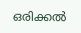ഒരിക്കൽ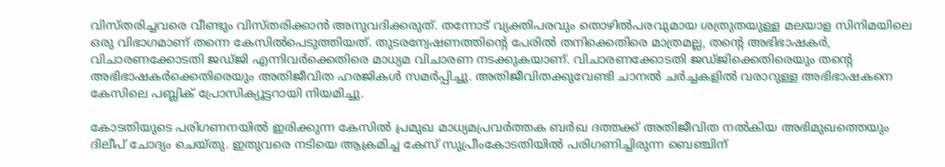വിസ്തരിച്ചവരെ വീണ്ടും വിസ്തരിക്കാൻ അനുവദിക്കരുത്. തന്നോട് വ്യക്തിപരവും തൊഴിൽപരവുമായ ശത്രുതയുള്ള മലയാള സിനിമയിലെ ഒരു വിഭാഗമാണ് തന്നെ കേസിൽപെടുത്തിയത്. തുടരന്വേഷണത്തിന്‍റെ പേരിൽ തനിക്കെതിരെ മാത്രമല്ല, തന്‍റെ അഭിഭാഷകർ, വിചാരണക്കോടതി ജഡ്ജി എന്നിവർക്കെതിരെ മാധ്യമ വിചാരണ നടക്കുകയാണ്. വിചാരണക്കോടതി ജഡ്ജിക്കെതിരെയും തന്‍റെ അഭിഭാഷകർക്കെതിരെയും അതിജീവിത ഹരജികൾ സമർപ്പിച്ചു. അതിജീവിതക്കുവേണ്ടി ചാനൽ ചർച്ചകളിൽ വരാറുള്ള അഭിഭാഷകനെ കേസിലെ പബ്ലിക് പ്രോസിക്യൂട്ടറായി നിയമിച്ചു.

കോടതിയുടെ പരിഗണനയിൽ ഇരിക്കുന്ന കേസിൽ പ്രമുഖ മാധ്യമപ്രവർത്തക ബർഖ ദത്തക്ക് അതിജീവിത നൽകിയ അഭിമുഖത്തെയും ദിലീപ് ചോദ്യം ചെയ്തു. ഇതുവരെ നടിയെ ആക്രമിച്ച കേസ് സുപ്രീംകോടതിയിൽ പരിഗണിച്ചിരുന്ന ബെഞ്ചിന്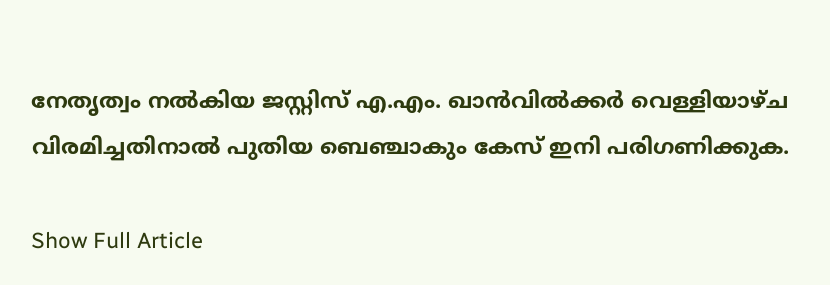നേതൃത്വം നൽകിയ ജസ്റ്റിസ് എ.എം. ഖാൻവിൽക്കർ വെള്ളിയാഴ്ച വിരമിച്ചതിനാൽ പുതിയ ബെഞ്ചാകും കേസ് ഇനി പരിഗണിക്കുക.

Show Full Article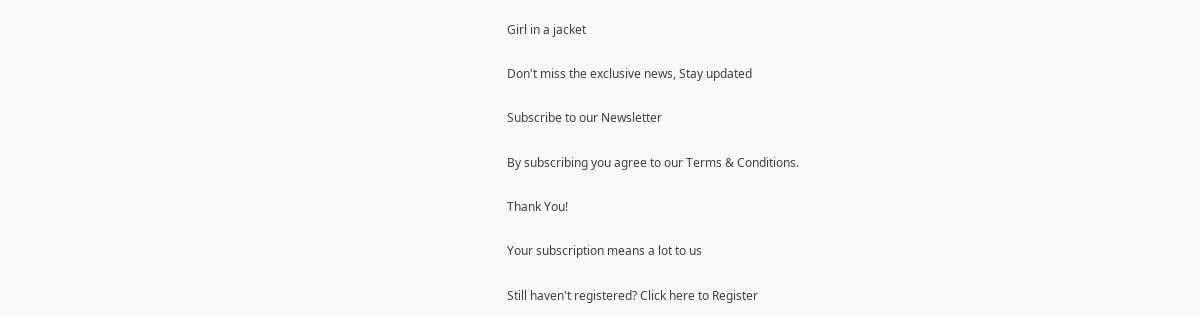Girl in a jacket

Don't miss the exclusive news, Stay updated

Subscribe to our Newsletter

By subscribing you agree to our Terms & Conditions.

Thank You!

Your subscription means a lot to us

Still haven't registered? Click here to Register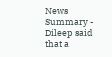News Summary - Dileep said that a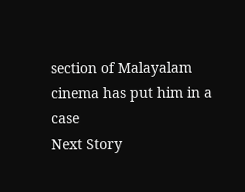section of Malayalam cinema has put him in a case
Next Story